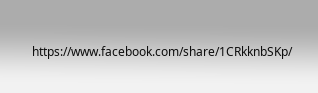https://www.facebook.com/share/1CRkknbSKp/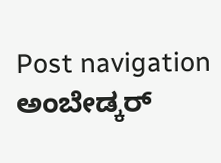Post navigation ಅಂಬೇಡ್ಕರ್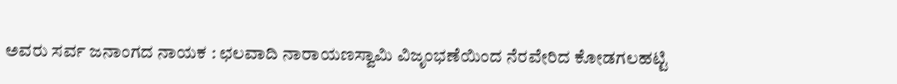ಅವರು ಸರ್ವ ಜನಾಂಗದ ನಾಯಕ : ಛಲವಾದಿ ನಾರಾಯಣಸ್ವಾಮಿ ವಿಜೃಂಭಣೆಯಿಂದ ನೆರವೇರಿದ ಕೋಡಗಲಹಟ್ಟಿ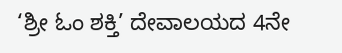‘ಶ್ರೀ ಓಂ ಶಕ್ತಿ’ ದೇವಾಲಯದ 4ನೇ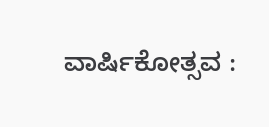ವಾರ್ಷಿಕೋತ್ಸವ :